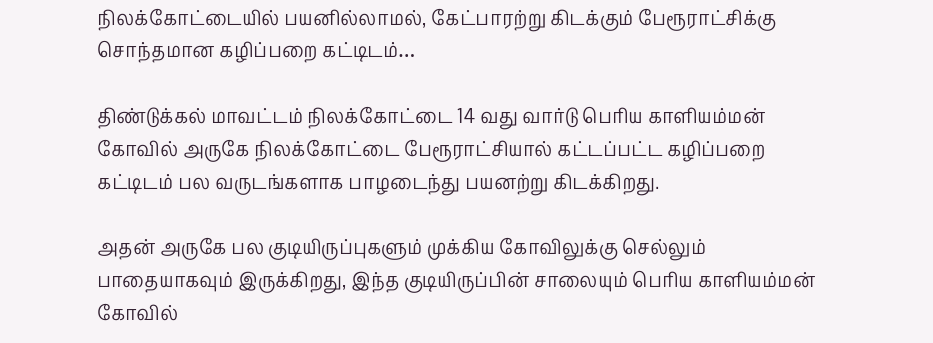நிலக்கோட்டையில் பயனில்லாமல், கேட்பாரற்று கிடக்கும் பேரூராட்சிக்கு சொந்தமான கழிப்பறை கட்டிடம்…

திண்டுக்கல் மாவட்டம் நிலக்கோட்டை 14 வது வார்டு பெரிய காளியம்மன் கோவில் அருகே நிலக்கோட்டை பேரூராட்சியால் கட்டப்பட்ட கழிப்பறை கட்டிடம் பல வருடங்களாக பாழடைந்து பயனற்று கிடக்கிறது.

அதன் அருகே பல குடியிருப்புகளும் முக்கிய கோவிலுக்கு செல்லும் பாதையாகவும் இருக்கிறது, இந்த குடியிருப்பின் சாலையும் பெரிய காளியம்மன் கோவில்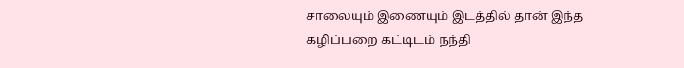சாலையும் இணையும் இடத்தில் தான் இந்த கழிப்பறை கட்டிடம் நந்தி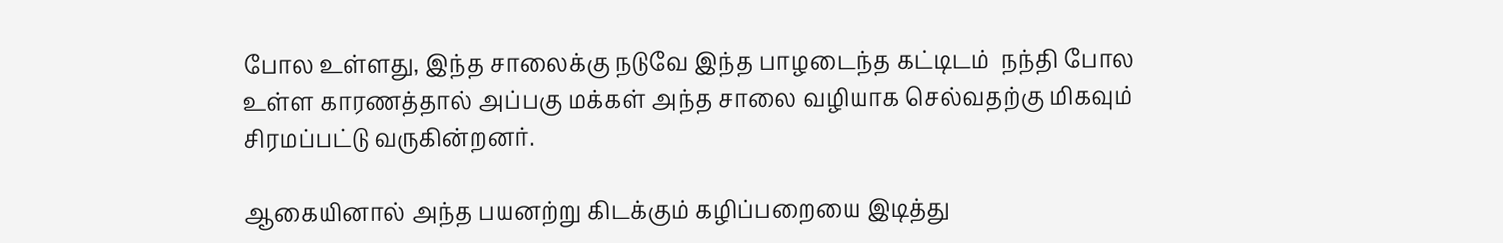போல உள்ளது, இந்த சாலைக்கு நடுவே இந்த பாழடைந்த கட்டிடம்  நந்தி போல உள்ள காரணத்தால் அப்பகு மக்கள் அந்த சாலை வழியாக செல்வதற்கு மிகவும் சிரமப்பட்டு வருகின்றனர்.

ஆகையினால் அந்த பயனற்று கிடக்கும் கழிப்பறையை இடித்து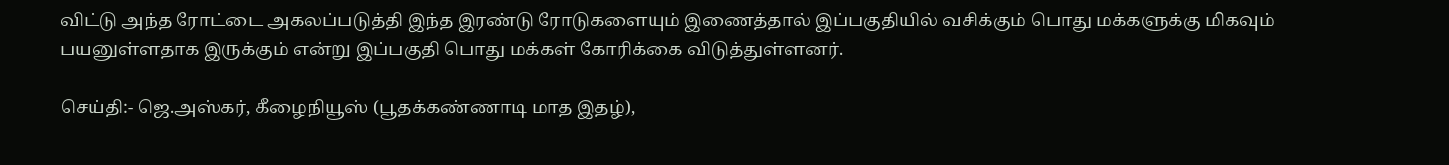விட்டு அந்த ரோட்டை அகலப்படுத்தி இந்த இரண்டு ரோடுகளையும் இணைத்தால் இப்பகுதியில் வசிக்கும் பொது மக்களுக்கு மிகவும் பயனுள்ளதாக இருக்கும் என்று இப்பகுதி பொது மக்கள் கோரிக்கை விடுத்துள்ளனர்.

செய்தி:- ஜெ.அஸ்கர், கீழைநியூஸ் (பூதக்கண்ணாடி மாத இதழ்),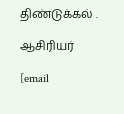திண்டுக்கல் .

ஆசிரியர்

[email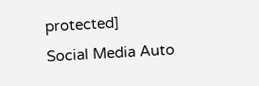protected]
Social Media Auto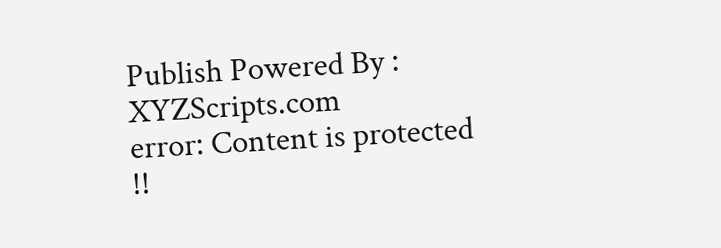Publish Powered By : XYZScripts.com
error: Content is protected !!